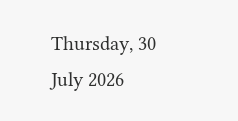Thursday, 30 July 2026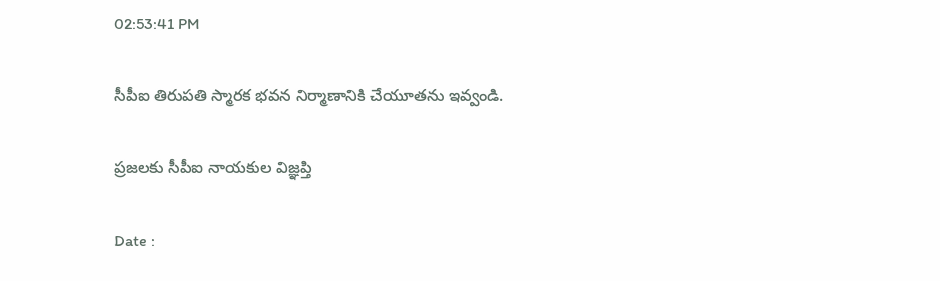02:53:41 PM

సీపీఐ తిరుపతి స్మారక భవన నిర్మాణానికి చేయూతను ఇవ్వండి.

ప్రజలకు సీపీఐ నాయకుల విజ్ఞప్తి

Date :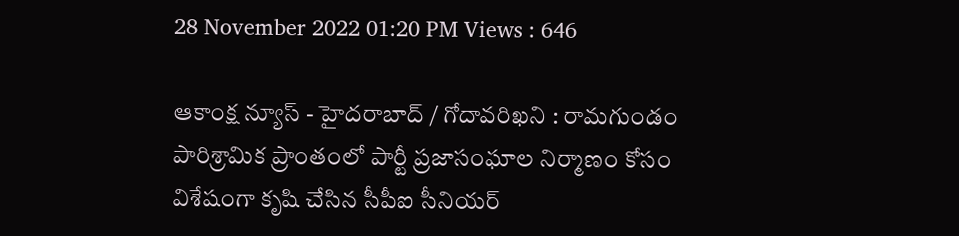28 November 2022 01:20 PM Views : 646

ఆకాంక్ష న్యూస్ - హైదరాబాద్ / గోదావరిఖని : రామగుండం పారిశ్రామిక ప్రాంతంలో పార్టీ ప్రజాసంఘాల నిర్మాణం కోసం విశేషంగా కృషి చేసిన సీపీఐ సీనియర్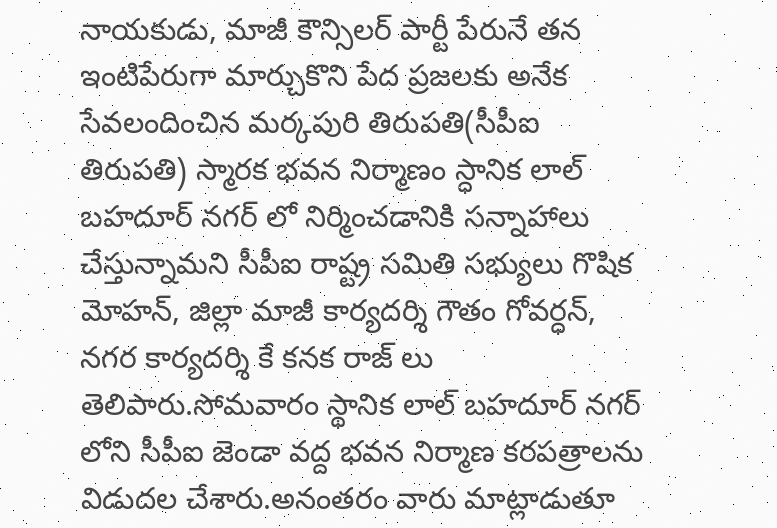నాయకుడు, మాజీ కౌన్సిలర్ పార్టీ పేరునే తన ఇంటిపేరుగా మార్చుకొని పేద ప్రజలకు అనేక సేవలందించిన మర్కపురి తిరుపతి(సీపీఐ తిరుపతి) స్మారక భవన నిర్మాణం స్ధానిక లాల్ బహదూర్ నగర్ లో నిర్మించడానికి సన్నాహాలు చేస్తున్నామని సీపీఐ రాష్ట్ర సమితి సభ్యులు గొషిక మోహన్, జిల్లా మాజీ కార్యదర్శి గౌతం గోవర్ధన్, నగర కార్యదర్శి కే కనక రాజ్ లు తెలిపారు.సోమవారం స్థానిక లాల్ బహదూర్ నగర్ లోని సీపీఐ జెండా వద్ద భవన నిర్మాణ కరపత్రాలను విడుదల చేశారు.అనంతరం వారు మాట్లాడుతూ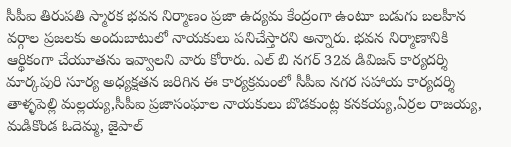సీపీఐ తిరుపతి స్మారక భవన నిర్మాణం ప్రజా ఉద్యమ కేంద్రంగా ఉంటూ బడుగు బలహీన వర్గాల ప్రజలకు అందుబాటులో నాయకులు పనిచేస్తారని అన్నారు. భవన నిర్మాణానికి ఆర్థికంగా చేయూతను ఇవ్వాలని వారు కోరారు. ఎల్ బి నగర్ 32వ డివిజన్ కార్యదర్శి మార్కపురి సూర్య అధ్యక్షతన జరిగిన ఈ కార్యక్రమంలో సీపీఐ నగర సహాయ కార్యదర్శి తాళ్ళపెల్లి మల్లయ్య,సీపీఐ ప్రజాసంఘాల నాయకులు బొడకుంట్ల కనకయ్య,ఏర్రల రాజయ్య, మడికొండ ఓదెమ్మ, జైపాల్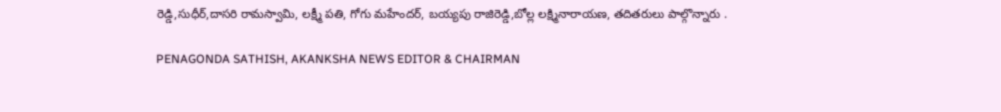రెడ్డి,సుధీర్,దాసరి రామస్వామి, లక్ష్మీ పతి, గోగు మహేందర్, బయ్యపు రాజిరెడ్డి,బోల్ల లక్ష్మినారాయణ, తదితరులు పాల్గొన్నారు .

PENAGONDA SATHISH, AKANKSHA NEWS EDITOR & CHAIRMAN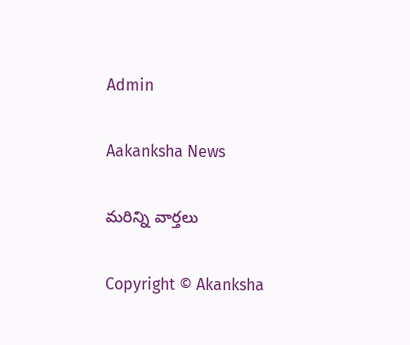Admin

Aakanksha News

మరిన్ని వార్తలు

Copyright © Akanksha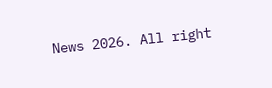News 2026. All right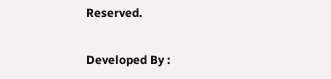Reserved.

Developed By :